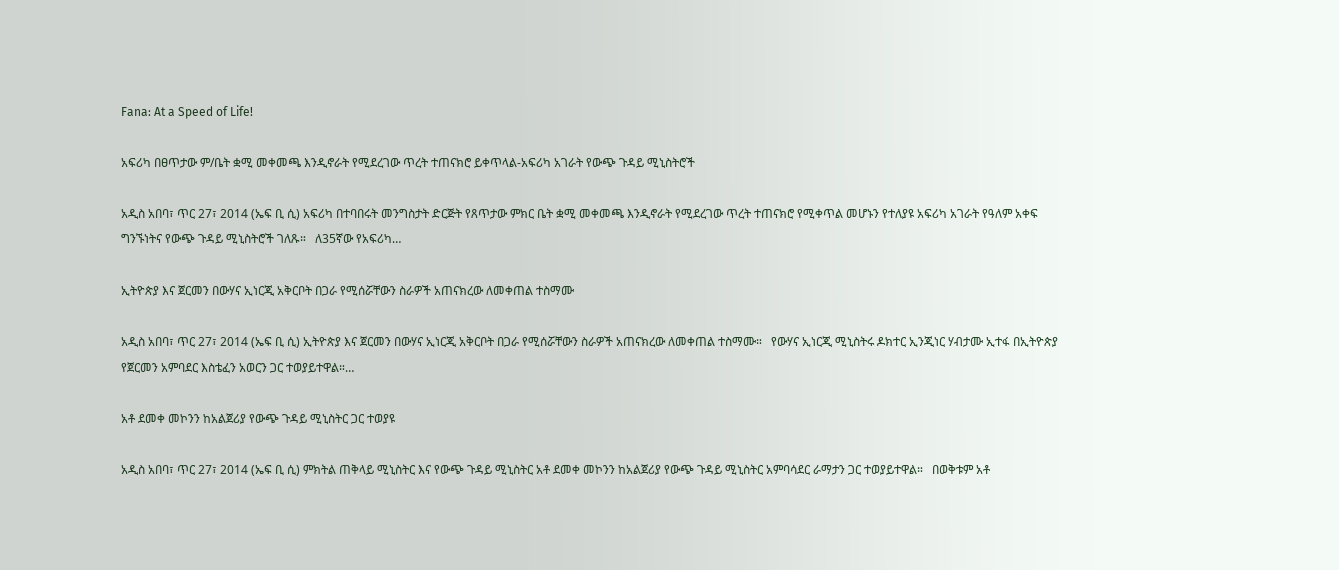Fana: At a Speed of Life!

አፍሪካ በፀጥታው ም/ቤት ቋሚ መቀመጫ እንዲኖራት የሚደረገው ጥረት ተጠናክሮ ይቀጥላል-አፍሪካ አገራት የውጭ ጉዳይ ሚኒስትሮች

አዲስ አበባ፣ ጥር 27፣ 2014 (ኤፍ ቢ ሲ) አፍሪካ በተባበሩት መንግስታት ድርጅት የጸጥታው ምክር ቤት ቋሚ መቀመጫ እንዲኖራት የሚደረገው ጥረት ተጠናክሮ የሚቀጥል መሆኑን የተለያዩ አፍሪካ አገራት የዓለም አቀፍ ግንኙነትና የውጭ ጉዳይ ሚኒስትሮች ገለጹ።   ለ35ኛው የአፍሪካ…

ኢትዮጵያ እና ጀርመን በውሃና ኢነርጂ አቅርቦት በጋራ የሚሰሯቸውን ስራዎች አጠናክረው ለመቀጠል ተስማሙ

አዲስ አበባ፣ ጥር 27፣ 2014 (ኤፍ ቢ ሲ) ኢትዮጵያ እና ጀርመን በውሃና ኢነርጂ አቅርቦት በጋራ የሚሰሯቸውን ስራዎች አጠናክረው ለመቀጠል ተስማሙ።   የውሃና ኢነርጂ ሚኒስትሩ ዶክተር ኢንጂነር ሃብታሙ ኢተፋ በኢትዮጵያ የጀርመን አምባደር እስቴፈን አወርን ጋር ተወያይተዋል።…

አቶ ደመቀ መኮንን ከአልጀሪያ የውጭ ጉዳይ ሚኒስትር ጋር ተወያዩ

አዲስ አበባ፣ ጥር 27፣ 2014 (ኤፍ ቢ ሲ) ምክትል ጠቅላይ ሚኒስትር እና የውጭ ጉዳይ ሚኒስትር አቶ ደመቀ መኮንን ከአልጀሪያ የውጭ ጉዳይ ሚኒስትር አምባሳደር ራማታን ጋር ተወያይተዋል።   በወቅቱም አቶ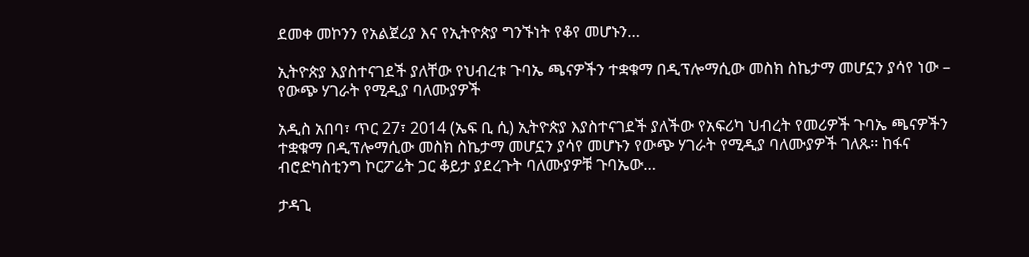ደመቀ መኮንን የአልጀሪያ እና የኢትዮጵያ ግንኙነት የቆየ መሆኑን…

ኢትዮጵያ እያስተናገደች ያለቸው የህብረቱ ጉባኤ ጫናዎችን ተቋቁማ በዲፕሎማሲው መስክ ስኬታማ መሆኗን ያሳየ ነው – የውጭ ሃገራት የሚዲያ ባለሙያዎች

አዲስ አበባ፣ ጥር 27፣ 2014 (ኤፍ ቢ ሲ) ኢትዮጵያ እያስተናገደች ያለችው የአፍሪካ ህብረት የመሪዎች ጉባኤ ጫናዎችን ተቋቁማ በዲፕሎማሲው መስክ ስኬታማ መሆኗን ያሳየ መሆኑን የውጭ ሃገራት የሚዲያ ባለሙያዎች ገለጹ፡፡ ከፋና ብሮድካስቲንግ ኮርፖሬት ጋር ቆይታ ያደረጉት ባለሙያዎቹ ጉባኤው…

ታዳጊ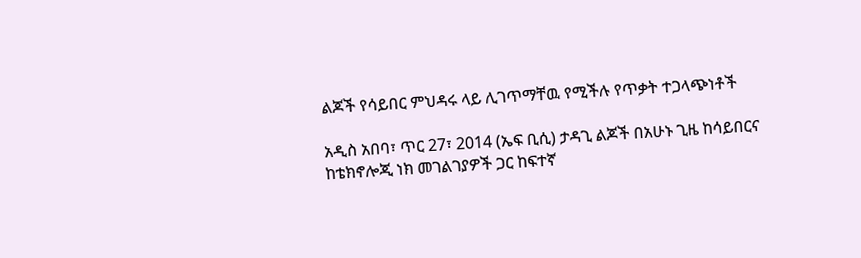ልጆች የሳይበር ምህዳሩ ላይ ሊገጥማቸዉ የሚችሉ የጥቃት ተጋላጭነቶች

አዲስ አበባ፣ ጥር 27፣ 2014 (ኤፍ ቢሲ) ታዳጊ ልጆች በአሁኑ ጊዜ ከሳይበርና ከቴክኖሎጂ ነክ መገልገያዎች ጋር ከፍተኛ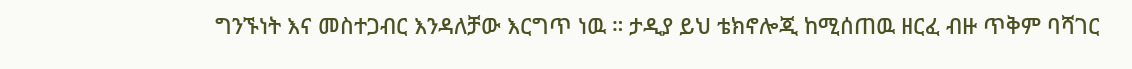ግንኙነት እና መስተጋብር እንዳለቻው እርግጥ ነዉ ። ታዲያ ይህ ቴክኖሎጂ ከሚሰጠዉ ዘርፈ ብዙ ጥቅም ባሻገር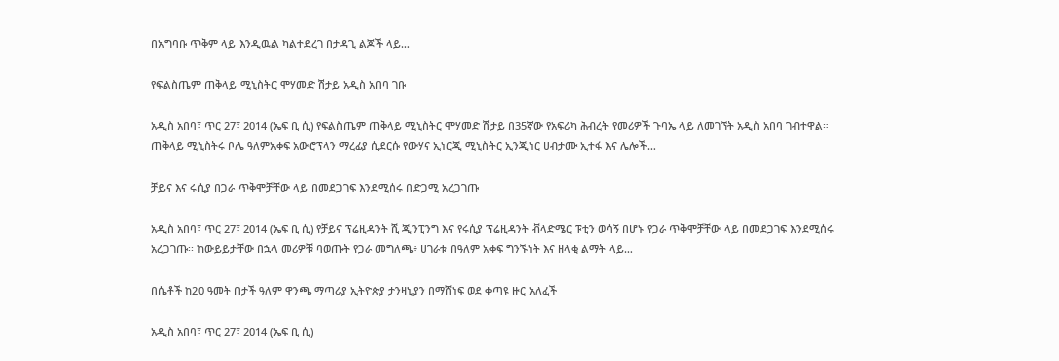በአግባቡ ጥቅም ላይ እንዲዉል ካልተደረገ በታዳጊ ልጆች ላይ…

የፍልስጤም ጠቅላይ ሚኒስትር ሞሃመድ ሽታይ አዲስ አበባ ገቡ

አዲስ አበባ፣ ጥር 27፣ 2014 (ኤፍ ቢ ሲ) የፍልስጤም ጠቅላይ ሚኒስትር ሞሃመድ ሽታይ በ35ኛው የአፍሪካ ሕብረት የመሪዎች ጉባኤ ላይ ለመገኘት አዲስ አበባ ገብተዋል። ጠቅላይ ሚኒስትሩ ቦሌ ዓለምአቀፍ አውሮፕላን ማረፊያ ሲደርሱ የውሃና ኢነርጂ ሚኒስትር ኢንጂነር ሀብታሙ ኢተፋ እና ሌሎች…

ቻይና እና ሩሲያ በጋራ ጥቅሞቻቸው ላይ በመደጋገፍ እንደሚሰሩ በድጋሚ አረጋገጡ

አዲስ አበባ፣ ጥር 27፣ 2014 (ኤፍ ቢ ሲ) የቻይና ፕሬዚዳንት ሺ ጂንፒንግ እና የሩሲያ ፕሬዚዳንት ቭላድሜር ፑቲን ወሳኝ በሆኑ የጋራ ጥቅሞቻቸው ላይ በመደጋገፍ እንደሚሰሩ አረጋገጡ፡፡ ከውይይታቸው በኋላ መሪዎቹ ባወጡት የጋራ መግለጫ፥ ሀገራቱ በዓለም አቀፍ ግንኙነት እና ዘላቂ ልማት ላይ…

በሴቶች ከ20 ዓመት በታች ዓለም ዋንጫ ማጣሪያ ኢትዮጵያ ታንዛኒያን በማሸነፍ ወደ ቀጣዩ ዙር አለፈች

አዲስ አበባ፣ ጥር 27፣ 2014 (ኤፍ ቢ ሲ)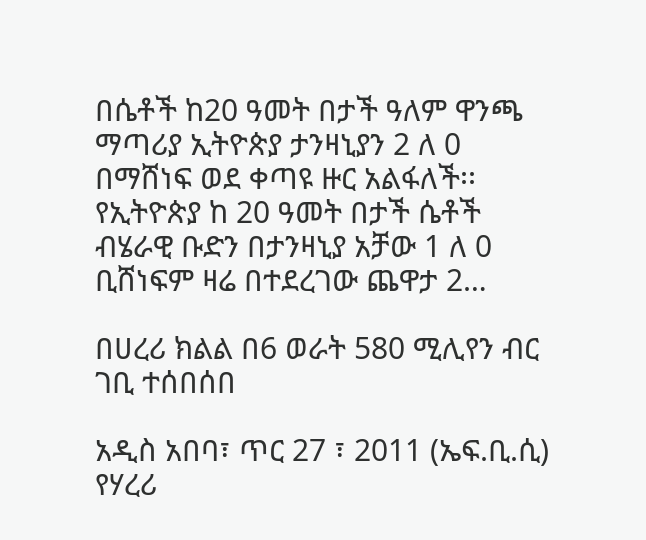በሴቶች ከ20 ዓመት በታች ዓለም ዋንጫ ማጣሪያ ኢትዮጵያ ታንዛኒያን 2 ለ 0 በማሸነፍ ወደ ቀጣዩ ዙር አልፋለች፡፡   የኢትዮጵያ ከ 20 ዓመት በታች ሴቶች ብሄራዊ ቡድን በታንዛኒያ አቻው 1 ለ 0 ቢሸነፍም ዛሬ በተደረገው ጨዋታ 2…

በሀረሪ ክልል በ6 ወራት 580 ሚሊየን ብር ገቢ ተሰበሰበ

አዲስ አበባ፣ ጥር 27 ፣ 2011 (ኤፍ.ቢ.ሲ) የሃረሪ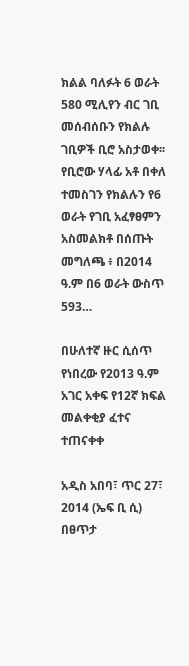ክልል ባለፉት 6 ወራት 580 ሚሊየን ብር ገቢ መሰብሰቡን የክልሉ ገቢዎች ቢሮ አስታወቀ፡፡ የቢሮው ሃላፊ አቶ በቀለ ተመስገን የክልሉን የ6 ወራት የገቢ አፈፃፀምን አስመልክቶ በሰጡት መግለጫ ፥ በ2014 ዓ.ም በ6 ወራት ውስጥ 593…

በሁለተኛ ዙር ሲሰጥ የነበረው የ2013 ዓ.ም አገር አቀፍ የ12ኛ ክፍል መልቀቂያ ፈተና ተጠናቀቀ

አዲስ አበባ፣ ጥር 27፣ 2014 (ኤፍ ቢ ሲ) በፀጥታ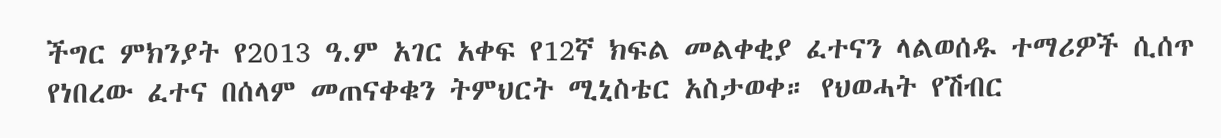ችግር ምክንያት የ2013 ዓ.ም አገር አቀፍ የ12ኛ ክፍል መልቀቂያ ፈተናን ላልወሰዱ ተማሪዎች ሲሰጥ የነበረው ፈተና በሰላም መጠናቀቁን ትምህርት ሚኒስቴር አስታወቀ። የህወሓት የሽብር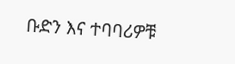ቡድን እና ተባባሪዎቹ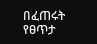በፈጠሩት የፀጥታ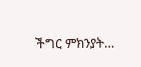ችግር ምክንያት…